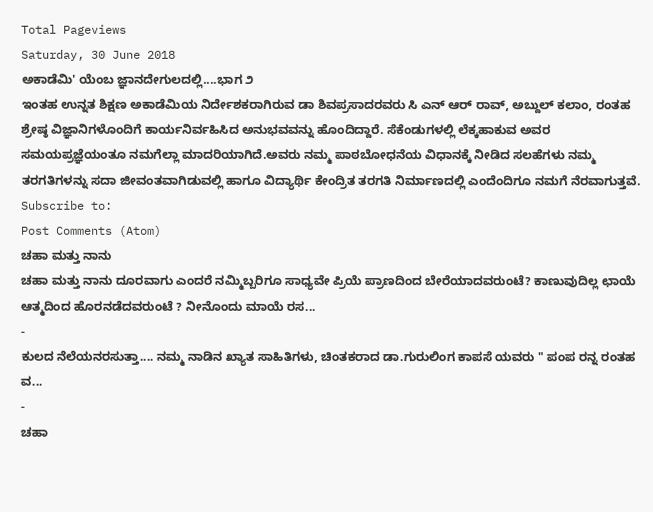Total Pageviews
Saturday, 30 June 2018
ಅಕಾಡೆಮಿ' ಯೆಂಬ ಜ್ಞಾನದೇಗುಲದಲ್ಲಿ....ಭಾಗ ೨
ಇಂತಹ ಉನ್ನತ ಶಿಕ್ಷಣ ಅಕಾಡೆಮಿಯ ನಿರ್ದೇಶಕರಾಗಿರುವ ಡಾ ಶಿವಪ್ರಸಾದರವರು ಸಿ ಎನ್ ಆರ್ ರಾವ್, ಅಬ್ದುಲ್ ಕಲಾಂ, ರಂತಹ ಶ್ರೇಷ್ಠ ವಿಜ್ಞಾನಿಗಳೊಂದಿಗೆ ಕಾರ್ಯನಿರ್ವಹಿಸಿದ ಅನುಭವವನ್ನು ಹೊಂದಿದ್ದಾರೆ. ಸೆಕೆಂಡುಗಳಲ್ಲಿ ಲೆಕ್ಕಹಾಕುವ ಅವರ ಸಮಯಪ್ರಜ್ಞೆಯಂತೂ ನಮಗೆಲ್ಲಾ ಮಾದರಿಯಾಗಿದೆ.ಅವರು ನಮ್ಮ ಪಾಠಬೋಧನೆಯ ವಿಧಾನಕ್ಕೆ ನೀಡಿದ ಸಲಹೆಗಳು ನಮ್ಮ ತರಗತಿಗಳನ್ನು ಸದಾ ಜೀವಂತವಾಗಿಡುವಲ್ಲಿ ಹಾಗೂ ವಿದ್ಯಾರ್ಥಿ ಕೇಂದ್ರಿತ ತರಗತಿ ನಿರ್ಮಾಣದಲ್ಲಿ ಎಂದೆಂದಿಗೂ ನಮಗೆ ನೆರವಾಗುತ್ತವೆ.
Subscribe to:
Post Comments (Atom)
ಚಹಾ ಮತ್ತು ನಾನು
ಚಹಾ ಮತ್ತು ನಾನು ದೂರವಾಗು ಎಂದರೆ ನಮ್ಮಿಬ್ಬರಿಗೂ ಸಾಧ್ಯವೇ ಪ್ರಿಯೆ ಪ್ರಾಣದಿಂದ ಬೇರೆಯಾದವರುಂಟೆ? ಕಾಣುವುದಿಲ್ಲ ಛಾಯೆ ಆತ್ಮದಿಂದ ಹೊರನಡೆದವರುಂಟೆ ? ನೀನೊಂದು ಮಾಯೆ ರಸ...
-
ಕುಲದ ನೆಲೆಯನರಸುತ್ತಾ.... ನಮ್ಮ ನಾಡಿನ ಖ್ಯಾತ ಸಾಹಿತಿಗಳು, ಚಿಂತಕರಾದ ಡಾ.ಗುರುಲಿಂಗ ಕಾಪಸೆ ಯವರು " ಪಂಪ ರನ್ನ ರಂತಹ ವ...
-
ಚಹಾ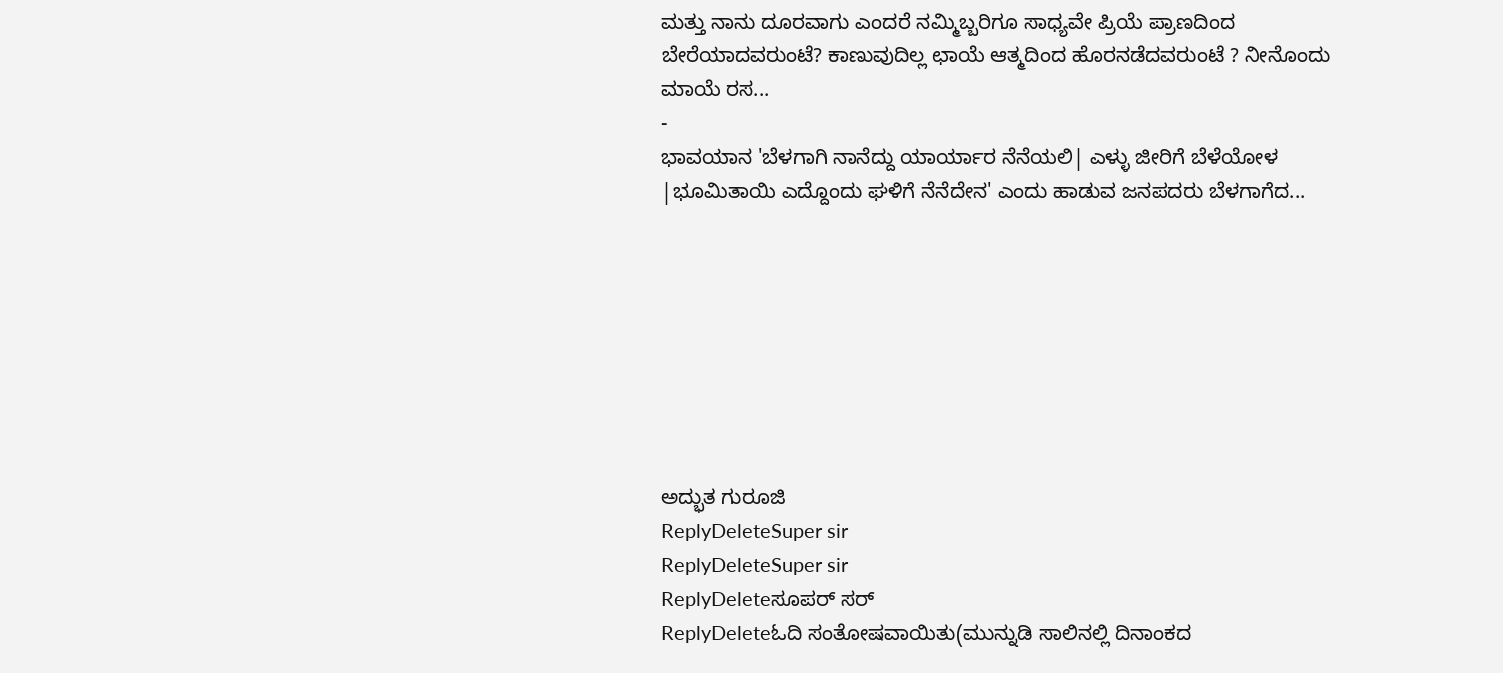ಮತ್ತು ನಾನು ದೂರವಾಗು ಎಂದರೆ ನಮ್ಮಿಬ್ಬರಿಗೂ ಸಾಧ್ಯವೇ ಪ್ರಿಯೆ ಪ್ರಾಣದಿಂದ ಬೇರೆಯಾದವರುಂಟೆ? ಕಾಣುವುದಿಲ್ಲ ಛಾಯೆ ಆತ್ಮದಿಂದ ಹೊರನಡೆದವರುಂಟೆ ? ನೀನೊಂದು ಮಾಯೆ ರಸ...
-
ಭಾವಯಾನ 'ಬೆಳಗಾಗಿ ನಾನೆದ್ದು ಯಾರ್ಯಾರ ನೆನೆಯಲಿ| ಎಳ್ಳು ಜೀರಿಗೆ ಬೆಳೆಯೋಳ |ಭೂಮಿತಾಯಿ ಎದ್ದೊಂದು ಘಳಿಗೆ ನೆನೆದೇನ' ಎಂದು ಹಾಡುವ ಜನಪದರು ಬೆಳಗಾಗೆದ...








ಅದ್ಭುತ ಗುರೂಜಿ
ReplyDeleteSuper sir
ReplyDeleteSuper sir
ReplyDeleteಸೂಪರ್ ಸರ್
ReplyDeleteಓದಿ ಸಂತೋಷವಾಯಿತು(ಮುನ್ನುಡಿ ಸಾಲಿನಲ್ಲಿ ದಿನಾಂಕದ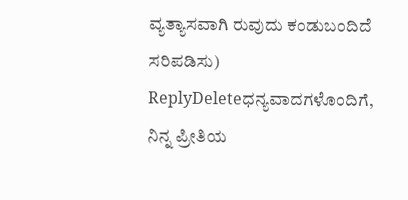ವ್ಯತ್ಯಾಸವಾಗಿ ರುವುದು ಕಂಡುಬಂದಿದೆ ಸರಿಪಡಿಸು)
ReplyDeleteಧನ್ಯವಾದಗಳೊಂದಿಗೆ,
ನಿನ್ನ ಪ್ರೀತಿಯ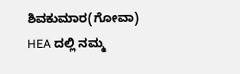ಶಿವಕುಮಾರ(ಗೋವಾ)
HEA ದಲ್ಲಿ ನಮ್ಮ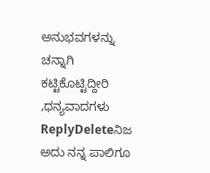ಅನುಭವಗಳನ್ನು ಚನ್ನಾಗಿ ಕಟ್ಟಿಕೊಟ್ಟಿದ್ದೀರಿ ,ಧನ್ಯವಾದಗಳು
ReplyDeleteನಿಜ ಅದು ನನ್ನ ಪಾಲಿಗೂ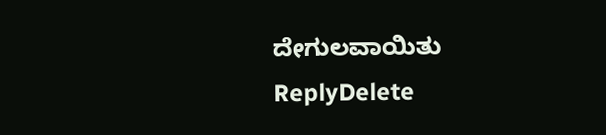ದೇಗುಲವಾಯಿತು
ReplyDelete